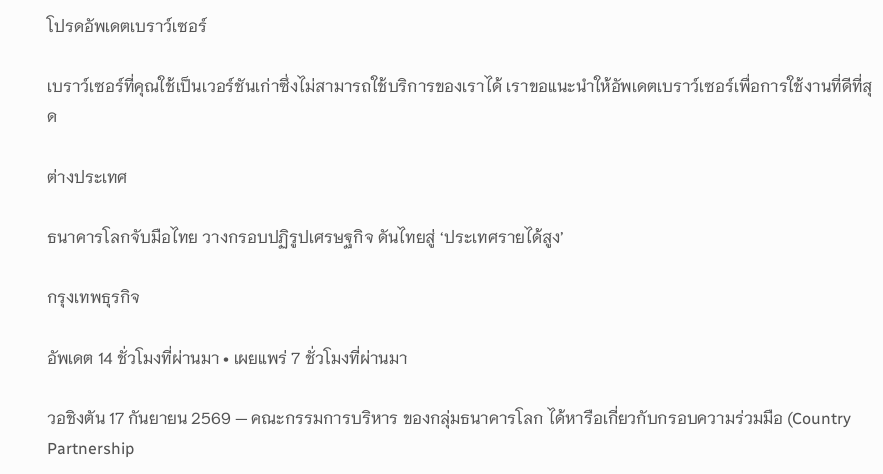โปรดอัพเดตเบราว์เซอร์

เบราว์เซอร์ที่คุณใช้เป็นเวอร์ชันเก่าซึ่งไม่สามารถใช้บริการของเราได้ เราขอแนะนำให้อัพเดตเบราว์เซอร์เพื่อการใช้งานที่ดีที่สุด

ต่างประเทศ

ธนาคารโลกจับมือไทย วางกรอบปฏิรูปเศรษฐกิจ ดันไทยสู่ ‘ประเทศรายได้สูง’

กรุงเทพธุรกิจ

อัพเดต 14 ชั่วโมงที่ผ่านมา • เผยแพร่ 7 ชั่วโมงที่ผ่านมา

วอชิงตัน 17 กันยายน 2569 — คณะกรรมการบริหาร ของกลุ่มธนาคารโลก ได้หารือเกี่ยวกับกรอบความร่วมมือ (Country Partnership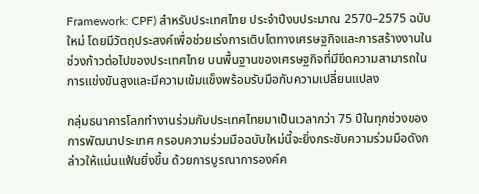Framework: CPF) สำหรับประเทศไทย ประจำปีงบประมาณ 2570–2575 ฉบับใหม่ โดยมีวัตถุประสงค์เพื่อช่วยเร่งการเติบโตทางเศรษฐกิจและการสร้างงานในช่วงก้าวต่อไปของประเทศไทย บนพื้นฐานของเศรษฐกิจที่มีขีดความสามารถในการแข่งขันสูงและมีความเข้มแข็งพร้อมรับมือกับความเปลี่ยนแปลง

กลุ่มธนาคารโลกทำงานร่วมกับประเทศไทยมาเป็นเวลากว่า 75 ปีในทุกช่วงของการพัฒนาประเทศ กรอบความร่วมมือฉบับใหม่นี้จะยิ่งกระชับความร่วมมือดังกล่าวให้แน่นแฟ้นยิ่งขึ้น ด้วยการบูรณาการองค์ค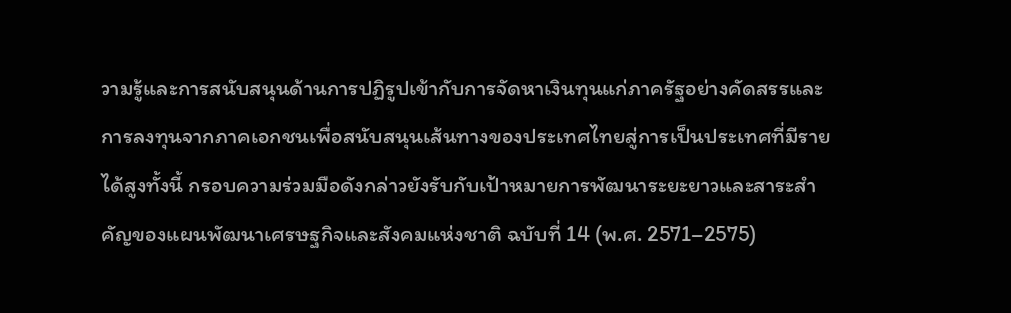วามรู้และการสนับสนุนด้านการปฏิรูปเข้ากับการจัดหาเงินทุนแก่ภาครัฐอย่างคัดสรรและการลงทุนจากภาคเอกชนเพื่อสนับสนุนเส้นทางของประเทศไทยสู่การเป็นประเทศที่มีรายได้สูงทั้งนี้ กรอบความร่วมมือดังกล่าวยังรับกับเป้าหมายการพัฒนาระยะยาวและสาระสำคัญของแผนพัฒนาเศรษฐกิจและสังคมแห่งชาติ ฉบับที่ 14 (พ.ศ. 2571–2575)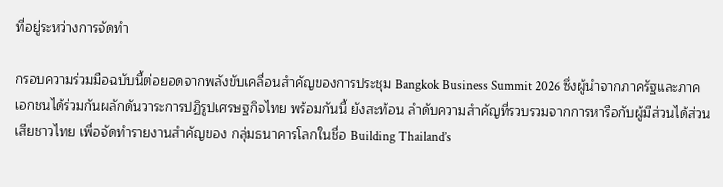ที่อยู่ระหว่างการจัดทำ

กรอบความร่วมมือฉบับนี้ต่อยอดจากพลังขับเคลื่อนสำคัญของการประชุม Bangkok Business Summit 2026 ซึ่งผู้นำจากภาครัฐและภาคเอกชนได้ร่วมกันผลักดันวาระการปฏิรูปเศรษฐกิจไทย พร้อมกันนี้ ยังสะท้อน ลำดับความสำคัญที่รวบรวมจากการหารือกับผู้มีส่วนได้ส่วนเสียชาวไทย เพื่อจัดทำรายงานสำคัญของ กลุ่มธนาคารโลกในชื่อ Building Thailand’s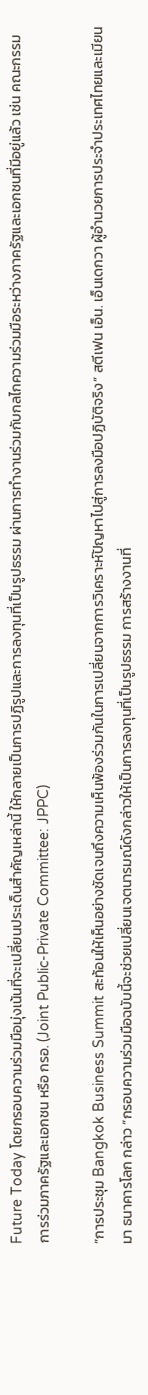Future Today โดยกรอบความร่วมมือมุ่งเน้นที่จะเปลี่ยนประเด็นสำคัญเหล่านี้ ให้กลายเป็นการปฏิรูปและการลงทุนที่เป็นรูปธรรม ผ่านการทำงานร่วมกับกลไกความร่วมมือระหว่างภาครัฐและเอกชนที่มีอยู่แล้ว เช่น คณะกรรมการร่วมภาครัฐและเอกชน หรือ กรอ. (Joint Public-Private Committee: JPPC)

“การประชุม Bangkok Business Summit สะท้อนให้เห็นอย่างชัดเจนถึงความเห็นพ้องร่วมกันในการเปลี่ยนจากการวิเคราะห์ปัญหาไปสู่การลงมือปฏิบัติจริง” สตีเฟน เอ็น. เอ็นเดกวา ผู้อำนวยการประจำประเทศไทยและเมียนมา ธนาคารโลก กล่าว “กรอบความร่วมมือฉบับนี้จะช่วยเปลี่ยนเจตนารมณ์ดังกล่าวให้เป็นการลงทุนที่เป็นรูปธรรม การสร้างงานที่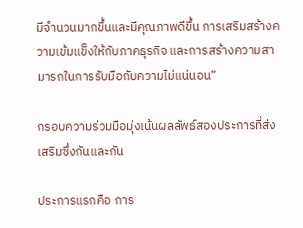มีจำนวนมากขึ้นและมีคุณภาพดีขึ้น การเสริมสร้างความเข้มแข็งให้กับภาคธุรกิจ และการสร้างความสามารถในการรับมือกับความไม่แน่นอน”

กรอบความร่วมมือมุ่งเน้นผลลัพธ์สองประการที่ส่งเสริมซึ่งกันและกัน

ประการแรกคือ การ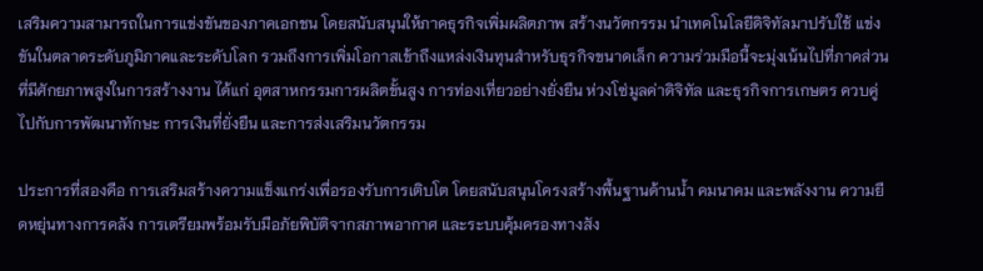เสริมความสามารถในการแข่งขันของภาคเอกชน โดยสนับสนุนให้ภาคธุรกิจเพิ่มผลิตภาพ สร้างนวัตกรรม นำเทคโนโลยีดิจิทัลมาปรับใช้ แข่งขันในตลาดระดับภูมิภาคและระดับโลก รวมถึงการเพิ่มโอกาสเข้าถึงแหล่งเงินทุนสำหรับธุรกิจขนาดเล็ก ความร่วมมือนี้จะมุ่งเน้นไปที่ภาคส่วนที่มีศักยภาพสูงในการสร้างงาน ได้แก่ อุตสาหกรรมการผลิตขั้นสูง การท่องเที่ยวอย่างยั่งยืน ห่วงโซ่มูลค่าดิจิทัล และธุรกิจการเกษตร ควบคู่ไปกับการพัฒนาทักษะ การเงินที่ยั่งยืน และการส่งเสริมนวัตกรรม

ประการที่สองคือ การเสริมสร้างความแข็งแกร่งเพื่อรองรับการเติบโต โดยสนับสนุนโครงสร้างพื้นฐานด้านน้ำ คมนาคม และพลังงาน ความยืดหยุ่นทางการคลัง การเตรียมพร้อมรับมือภัยพิบัติจากสภาพอากาศ และระบบคุ้มครองทางสัง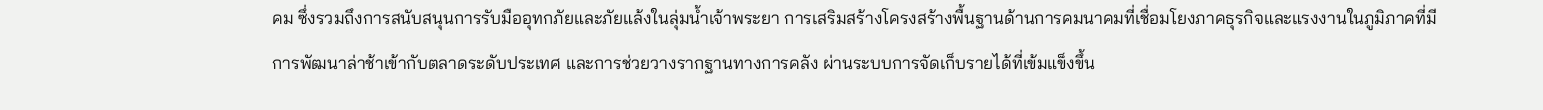คม ซึ่งรวมถึงการสนับสนุนการรับมืออุทกภัยและภัยแล้งในลุ่มน้ำเจ้าพระยา การเสริมสร้างโครงสร้างพื้นฐานด้านการคมนาคมที่เชื่อมโยงภาคธุรกิจและแรงงานในภูมิภาคที่มีการพัฒนาล่าช้าเข้ากับตลาดระดับประเทศ และการช่วยวางรากฐานทางการคลัง ผ่านระบบการจัดเก็บรายได้ที่เข้มแข็งขึ้น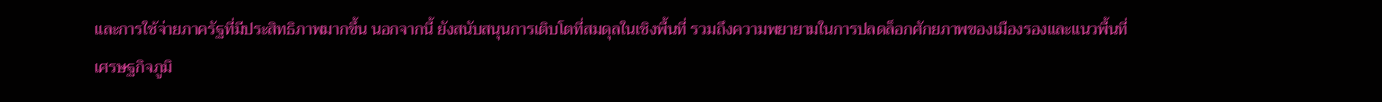และการใช้จ่ายภาครัฐที่มีประสิทธิภาพมากขึ้น นอกจากนี้ ยังสนับสนุนการเติบโตที่สมดุลในเชิงพื้นที่ รวมถึงความพยายามในการปลดล็อกศักยภาพของเมืองรองและแนวพื้นที่เศรษฐกิจภูมิ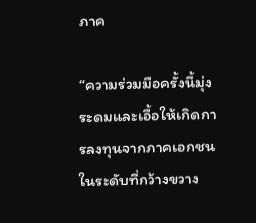ภาค

“ความร่วมมือครั้งนี้มุ่งระดมและเอื้อให้เกิดการลงทุนจากภาคเอกชนในระดับที่กว้างขวาง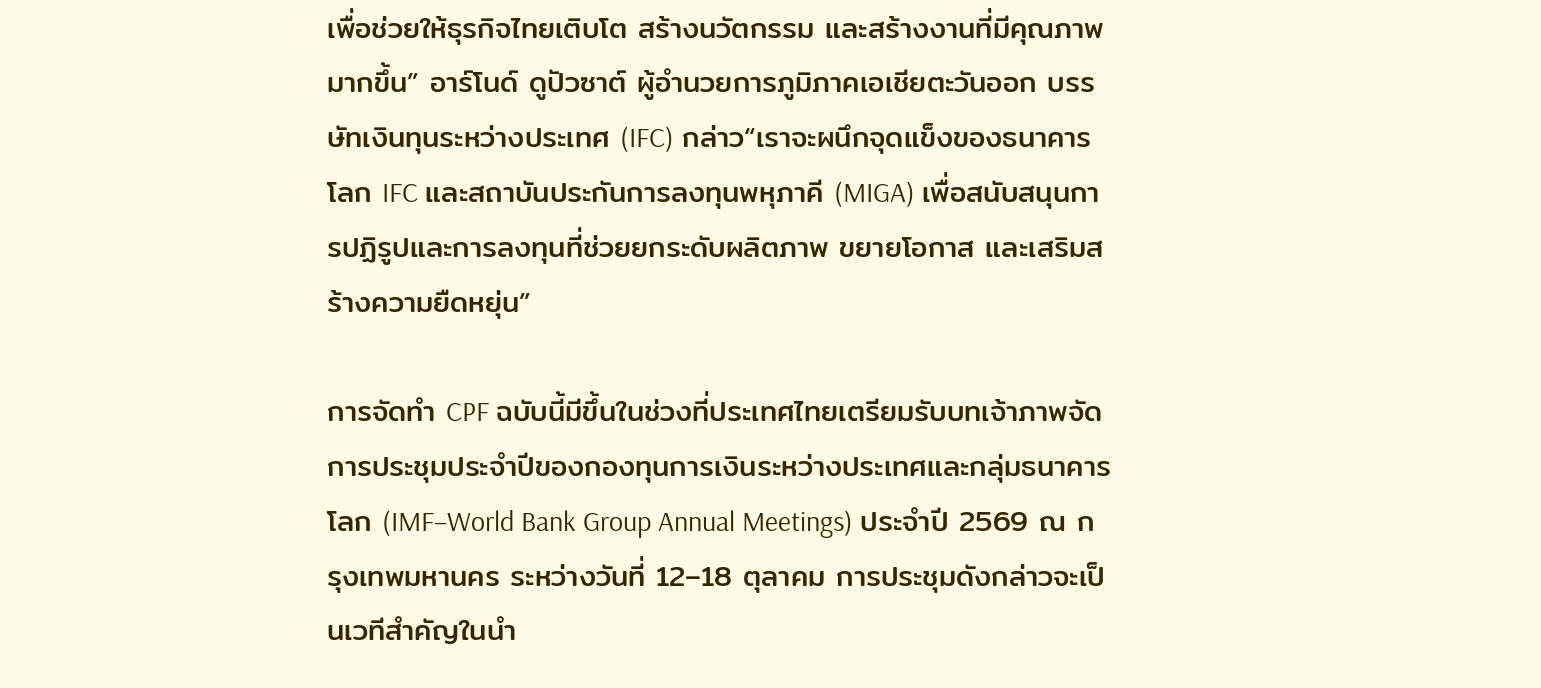เพื่อช่วยให้ธุรกิจไทยเติบโต สร้างนวัตกรรม และสร้างงานที่มีคุณภาพมากขึ้น” อาร์โนด์ ดูปัวซาต์ ผู้อำนวยการภูมิภาคเอเชียตะวันออก บรรษัทเงินทุนระหว่างประเทศ (IFC) กล่าว“เราจะผนึกจุดแข็งของธนาคารโลก IFC และสถาบันประกันการลงทุนพหุภาคี (MIGA) เพื่อสนับสนุนการปฏิรูปและการลงทุนที่ช่วยยกระดับผลิตภาพ ขยายโอกาส และเสริมสร้างความยืดหยุ่น”

การจัดทำ CPF ฉบับนี้มีขึ้นในช่วงที่ประเทศไทยเตรียมรับบทเจ้าภาพจัดการประชุมประจำปีของกองทุนการเงินระหว่างประเทศและกลุ่มธนาคารโลก (IMF–World Bank Group Annual Meetings) ประจำปี 2569 ณ กรุงเทพมหานคร ระหว่างวันที่ 12–18 ตุลาคม การประชุมดังกล่าวจะเป็นเวทีสำคัญในนำ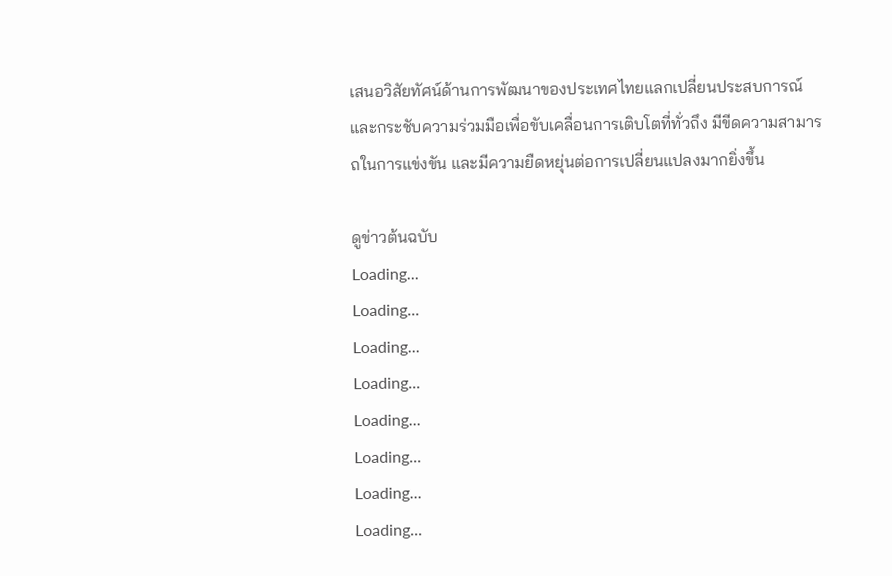เสนอวิสัยทัศน์ด้านการพัฒนาของประเทศไทยแลกเปลี่ยนประสบการณ์ และกระชับความร่วมมือเพื่อขับเคลื่อนการเติบโตที่ทั่วถึง มีขีดความสามารถในการแข่งขัน และมีความยืดหยุ่นต่อการเปลี่ยนแปลงมากยิ่งขึ้น

ดูข่าวต้นฉบับ
Loading...
Loading...
Loading...
Loading...
Loading...
Loading...
Loading...
Loading...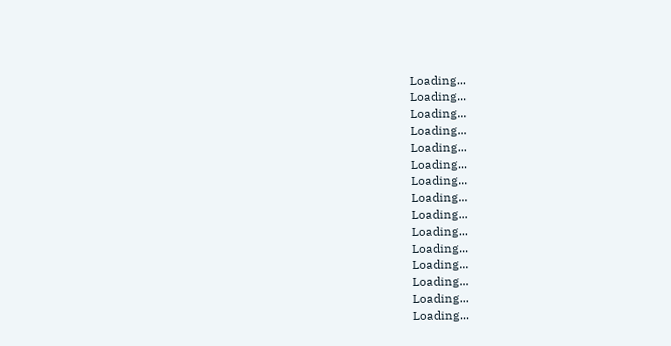Loading...
Loading...
Loading...
Loading...
Loading...
Loading...
Loading...
Loading...
Loading...
Loading...
Loading...
Loading...
Loading...
Loading...
Loading...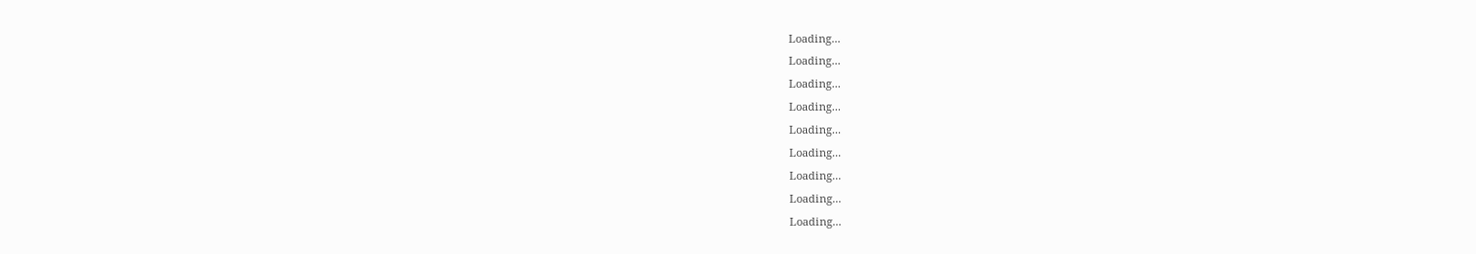Loading...
Loading...
Loading...
Loading...
Loading...
Loading...
Loading...
Loading...
Loading...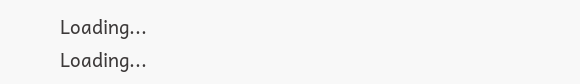Loading...
Loading...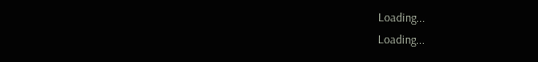Loading...
Loading...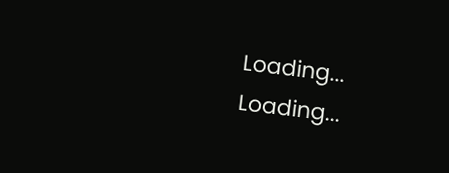Loading...
Loading...